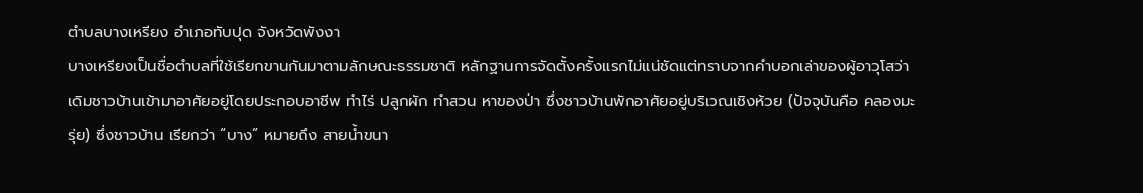ตำบลบางเหรียง อำเภอทับปุด จังหวัดพังงา
บางเหรียงเป็นชื่อตำบลที่ใช้เรียกขานกันมาตามลักษณะธรรมชาติ หลักฐานการจัดตั้งครั้งแรกไม่แน่ชัดแต่ทราบจากคำบอกเล่าของผู้อาวุโสว่า เดิมชาวบ้านเข้ามาอาศัยอยู่โดยประกอบอาชีพ ทำไร่ ปลูกผัก ทำสวน หาของป่า ซึ่งชาวบ้านพักอาศัยอยู่บริเวณเชิงห้วย (ปัจจุบันคือ คลองมะรุ่ย) ซึ่งชาวบ้าน เรียกว่า “บาง” หมายถึง สายน้ำขนา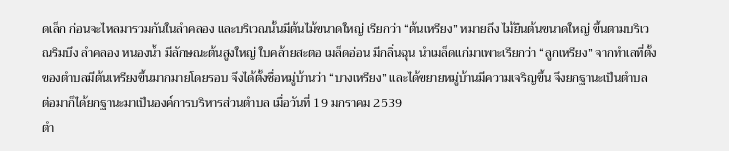ดเล็ก ก่อนจะไหลมารวมกันในลำคลอง และบริเวณนั้นมีต้นไม้ขนาดใหญ่ เรียกว่า “ต้นเหรียง” หมายถึง ไม้ยืนต้นขนาดใหญ่ ขึ้นตามบริเวณริมบึง ลำคลอง หนองน้ำ มีลักษณะต้นสูงใหญ่ ใบคล้ายสะตอ เมล็ดอ่อน มีกลิ่นฉุน นำเมล็ดแก่มาเพาะเรียกว่า “ลูกเหรียง” จากทำเลที่ตั้งของตำบลมีต้นเหรียงขึ้นมากมายโดยรอบ จึงได้ตั้งชื่อหมู่บ้านว่า “บางเหรียง” และได้ขยายหมู่บ้านมีความเจริญขึ้น จึงยกฐานะเป็นตำบล ต่อมาก็ได้ยกฐานะมาเป็นองค์การบริหารส่วนตำบล เมื่อวันที่ 19 มกราคม 2539
ตำ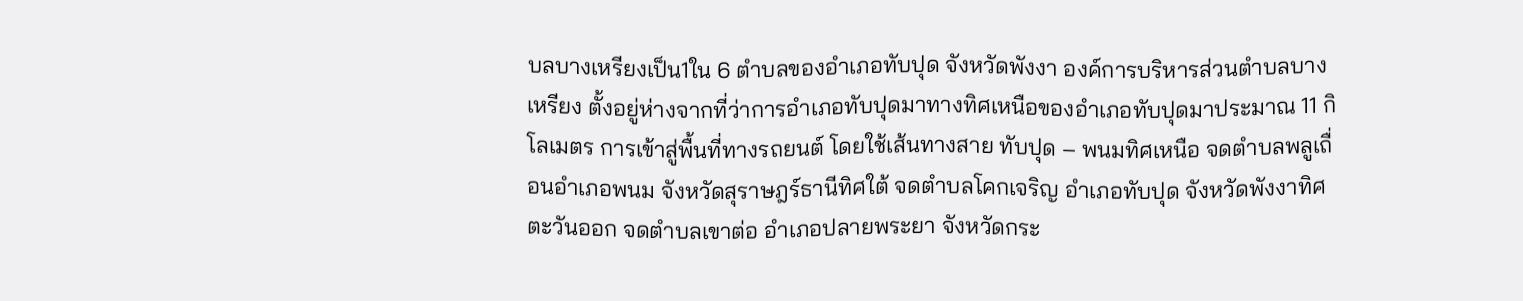บลบางเหรียงเป็น1ใน 6 ตำบลของอำเภอทับปุด จังหวัดพังงา องค์การบริหารส่วนตำบลบางเหรียง ตั้งอยู่ห่างจากที่ว่าการอำเภอทับปุดมาทางทิศเหนือของอำเภอทับปุดมาประมาณ 11 กิโลเมตร การเข้าสู่พื้นที่ทางรถยนต์ โดยใช้เส้นทางสาย ทับปุด – พนมทิศเหนือ จดตำบลพลูเถื่อนอำเภอพนม จังหวัดสุราษฎร์ธานีทิศใต้ จดตำบลโคกเจริญ อำเภอทับปุด จังหวัดพังงาทิศตะวันออก จดตำบลเขาต่อ อำเภอปลายพระยา จังหวัดกระ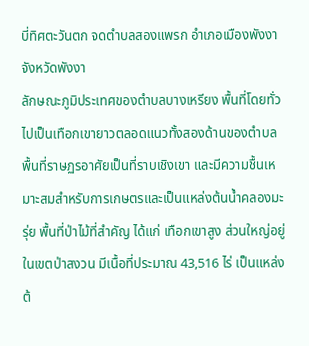บี่ทิศตะวันตก จดตำบลสองแพรก อำเภอเมืองพังงา จังหวัดพังงา
ลักษณะภูมิประเทศของตำบลบางเหรียง พื้นที่โดยทั่วไปเป็นเทือกเขายาวตลอดแนวทั้งสองด้านของตำบล พื้นที่ราษฏรอาศัยเป็นที่ราบเชิงเขา และมีความชื้นเหมาะสมสำหรับการเกษตรและเป็นแหล่งต้นน้ำคลองมะรุ่ย พื้นที่ป่าไม้ที่สำคัญ ได้แก่ เทือกเขาสูง ส่วนใหญ่อยู่ในเขตป่าสงวน มีเนื้อที่ประมาณ 43,516 ไร่ เป็นแหล่งต้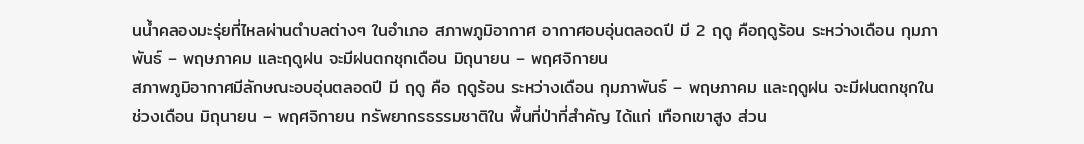นน้ำคลองมะรุ่ยที่ไหลผ่านตำบลต่างๆ ในอำเภอ สภาพภูมิอากาศ อากาศอบอุ่นตลอดปี มี 2 ฤดู คือฤดูร้อน ระหว่างเดือน กุมภาพันธ์ – พฤษภาคม และฤดูฝน จะมีฝนตกชุกเดือน มิถุนายน – พฤศจิกายน
สภาพภูมิอากาศมีลักษณะอบอุ่นตลอดปี มี ฤดู คือ ฤดูร้อน ระหว่างเดือน กุมภาพันธ์ – พฤษภาคม และฤดูฝน จะมีฝนตกชุกในช่วงเดือน มิถุนายน – พฤศจิกายน ทรัพยากรธรรมชาติใน พื้นที่ป่าที่สำคัญ ได้แก่ เทือกเขาสูง ส่วน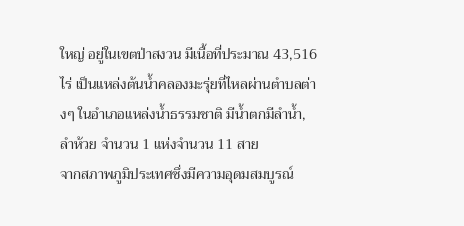ใหญ่ อยู่ในเขตป่าสงวน มีเนื้อที่ประมาณ 43,516 ไร่ เป็นแหล่งต้นน้ำคลองมะรุ่ยที่ไหลผ่านตำบลต่างๆ ในอำเภอแหล่งน้ำธรรมชาติ มีน้ำตกมีลำน้ำ, ลำห้วย จำนวน 1 แห่งจำนวน 11 สาย
จากสภาพภูมิประเทศซึ่งมีความอุดมสมบูรณ์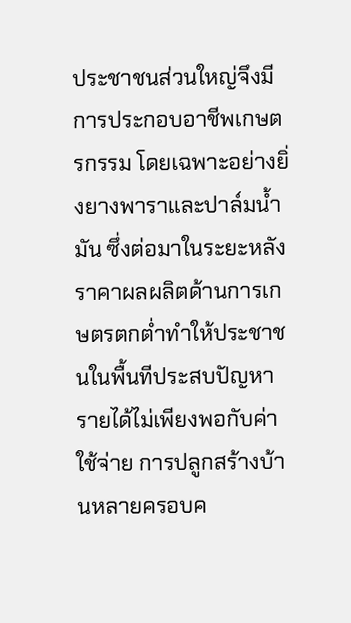ประชาชนส่วนใหญ่จึงมีการประกอบอาชีพเกษตรกรรม โดยเฉพาะอย่างยิ่งยางพาราและปาล์มน้ำมัน ซึ่งต่อมาในระยะหลังราคาผลผลิตด้านการเกษตรตกต่ำทำให้ประชาชนในพื้นทีประสบปัญหารายได้ไม่เพียงพอกับค่าใช้จ่าย การปลูกสร้างบ้านหลายครอบค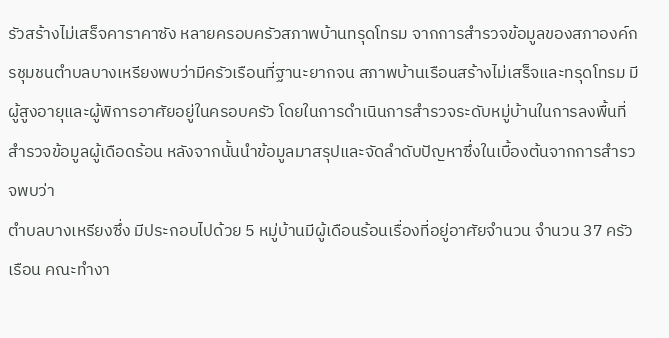รัวสร้างไม่เสร็จคาราคาซัง หลายครอบครัวสภาพบ้านทรุดโทรม จากการสำรวจข้อมูลของสภาองค์กรชุมชนตำบลบางเหรียงพบว่ามีครัวเรือนที่ฐานะยากจน สภาพบ้านเรือนสร้างไม่เสร็จและทรุดโทรม มีผู้สูงอายุและผู้พิการอาศัยอยู่ในครอบครัว โดยในการดำเนินการสำรวจระดับหมู่บ้านในการลงพื้นที่สำรวจข้อมูลผู้เดือดร้อน หลังจากนั้นนำข้อมูลมาสรุปและจัดลำดับปัญหาซึ่งในเบื้องต้นจากการสำรวจพบว่า
ตำบลบางเหรียงซึ่ง มีประกอบไปด้วย 5 หมู่บ้านมีผู้เดือนร้อนเรื่องที่อยู่อาศัยจำนวน จำนวน 37 ครัวเรือน คณะทำงา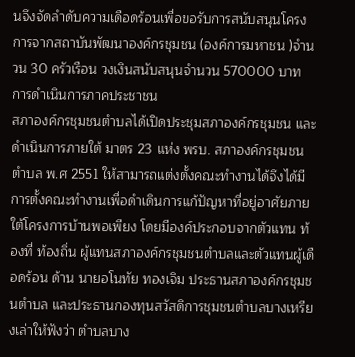นจึงจัดลำดับความเดือดร้อนเพื่อขอรับการสนับสนุนโครงการจากสถาบันพัฒนาองค์กรชุมชน (องค์การมหาชน )จำนวน 30 ครัวเรือน วงเงินสนับสนุนจำนวน 570000 บาท
การดำเนินการภาคประชาชน
สภาองค์กรชุมชนตำบลได้เปิดประชุมสภาองค์กรชุมชน และดำเนินการภายใต้ มาตร 23 แห่ง พรบ. สภาองค์กรชุมชนตำบล พ.ศ 2551 ให้สามารถแต่งตั้งคณะทำงานได้จึงได้มีการตั้งคณะทำงานเพื่อดำเดินการแก้ปัญหาที่อยู่อาศัยภายใต้โครงการบ้านพอเพียง โดยมีองค์ประกอบจากตัวแทน ท้องที่ ท้องถิ่น ผู้แทนสภาองค์กรชุมชนตำบลและตัวแทนผู้เดือดร้อน ด้าน นายอโนทัย ทองเจิม ประธานสภาองค์กรชุมชนตำบล และประธานกองทุนสวัสดิการชุมชนตำบลบางเหรียงเล่าให้ฟังว่า ตำบลบาง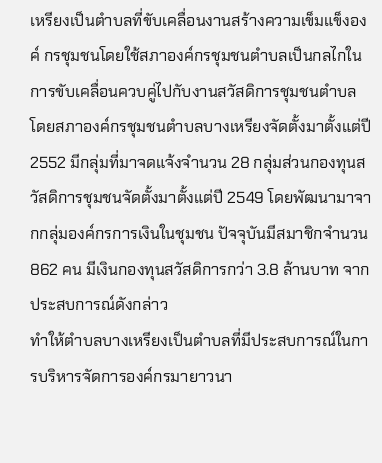เหรียงเป็นตำบลที่ขับเคลื่อนงานสร้างความเข็มแข็งองค์ กรชุมชนโดยใช้สภาองค์กรชุมชนตำบลเป็นกลไกในการขับเคลื่อนควบคู่ไปกับงานสวัสดิการชุมชนตำบล โดยสภาองค์กรชุมชนตำบลบางเหรียงจัดตั้งมาตั้งแต่ปี2552 มีกลุ่มที่มาจดแจ้งจำนวน 28 กลุ่มส่วนกองทุนสวัสดิการชุมชนจัดตั้งมาตั้งแต่ปี 2549 โดยพัฒนามาจากกลุ่มองค์กรการเงินในชุมชน ปัจจุบันมีสมาชิกจำนวน 862 คน มีเงินกองทุนสวัสดิการกว่า 3.8 ล้านบาท จากประสบการณ์ดังกล่าว
ทำให้ตำบลบางเหรียงเป็นตำบลที่มีประสบการณ์ในการบริหารจัดการองค์กรมายาวนา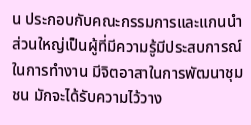น ประกอบกับคณะกรรมการและแกนนำส่วนใหญ่เป็นผู้ที่มีความรู้มีประสบการณ์ในการทำงาน มีจิตอาสาในการพัฒนาชุมชน มักจะได้รับความไว้วาง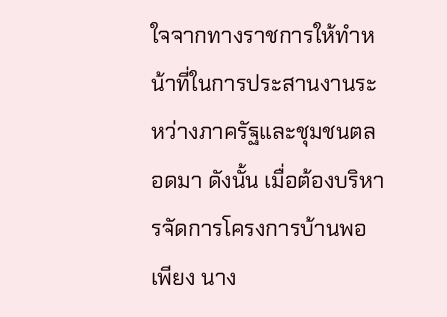ใจจากทางราชการให้ทำหน้าที่ในการประสานงานระหว่างภาครัฐและชุมชนตลอดมา ดังนั้น เมื่อต้องบริหารจัดการโครงการบ้านพอเพียง นาง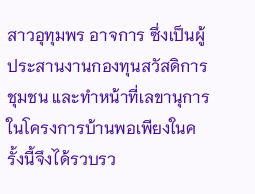สาวอุทุมพร อาจการ ซึ่งเป็นผู้ประสานงานกองทุนสวัสดิการชุมชน และทำหน้าที่เลขานุการในโครงการบ้านพอเพียงในครั้งนี้จึงได้รวบรว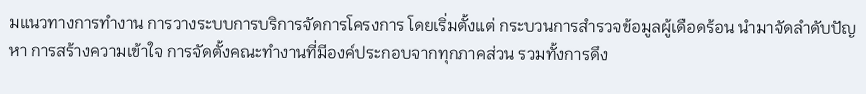มแนวทางการทำงาน การวางระบบการบริการจัดการโครงการ โดยเริ่มตั้งแต่ กระบวนการสำรวจข้อมูลผู้เดือดร้อน นำมาจัดลำดับปัญหา การสร้างความเข้าใจ การจัดตั้งคณะทำงานที่มีองค์ประกอบจากทุกภาคส่วน รวมทั้งการดึง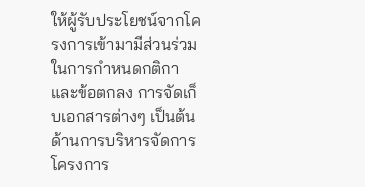ให้ผู้รับประโยชน์จากโครงการเข้ามามีส่วนร่วม ในการกำหนดกติกา และข้อตกลง การจัดเก็บเอกสารต่างๆ เป็นต้น
ด้านการบริหารจัดการโครงการ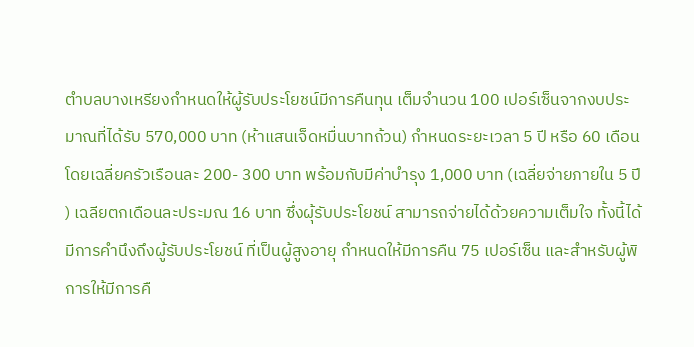ตำบลบางเหรียงกำหนดให้ผู้รับประโยชน์มีการคืนทุน เต็มจำนวน 100 เปอร์เซ็นจากงบประมาณที่ได้รับ 570,000 บาท (ห้าแสนเจ็ดหมื่นบาทถ้วน) กำหนดระยะเวลา 5 ปี หรือ 60 เดือน โดยเฉลี่ยครัวเรือนละ 200- 300 บาท พร้อมกับมีค่าบำรุง 1,000 บาท (เฉลี่ยจ่ายภายใน 5 ปี ) เฉลียตกเดือนละประมณ 16 บาท ซึ่งผุ้รับประโยชน์ สามารถจ่ายได้ด้วยความเต็มใจ ทั้งนี้ได้มีการคำนึงถึงผู้รับประโยชน์ ที่เป็นผู้สูงอายุ กำหนดให้มีการคืน 75 เปอร์เซ็น และสำหรับผู้พิการให้มีการคื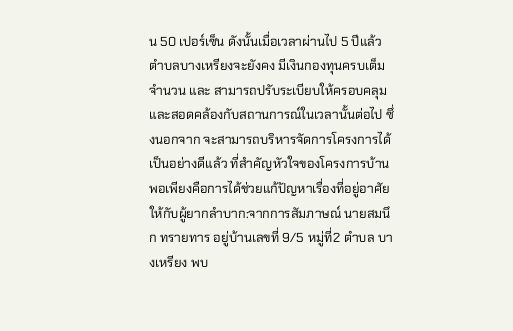น 50 เปอร์เซ็น ดังนั้นเมื่อเวลาผ่านไป 5 ปีแล้ว ตำบลบางเหรียงจะยังคง มีเงินกองทุนครบเต็มจำนวน และ สามารถปรับระเบียบให้ครอบคลุม และสอดคล้องกับสถานการณ์ในเวลานั้นต่อไป ซึ่งนอกจาก จะสามารถบริหารจัดการโครงการได้เป็นอย่างดีแล้ว ที่สำคัญหัวใจของโครงการบ้านพอเพียงคือการได้ช่วยแก้ปัญหาเรื่องที่อยู่อาศัยให้กับผู้ยากลำบาก:จากการสัมภาษณ์ นายสมนึก ทรายทาร อยู่บ้านเลขที่ 9/5 หมู่ที่2 ตำบล บางเหรียง พบ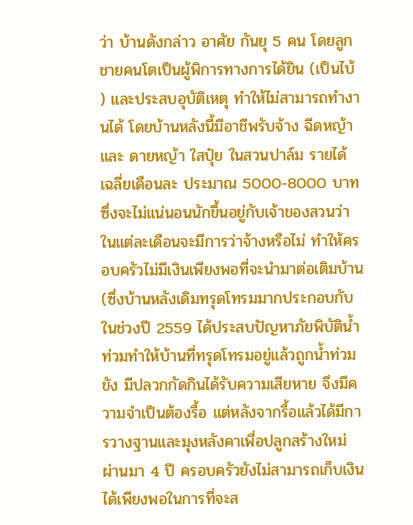ว่า บ้านดังกล่าว อาศัย กันยุ 5 คน โดยลูกชายคนโตเป็นผู้พิการทางการได้ยิน (เป็นไบ้ ) และประสบอุบัติเหตุ ทำให้ไม่สามารถทำงานได้ โดยบ้านหลังนี้มีอาชีพรับจ้าง ฉีดหญ้า และ ดายหญ้า ใสปุ๋ย ในสวนปาล์ม รายได้ เฉลี่ยเดือนละ ประมาณ 5000-8000 บาท ซึ่งจะไม่แน่นอนนักขึ้นอยู่กับเจ้าของสวนว่า ในแต่ละเดือนจะมีการว่าจ้างหรือไม่ ทำให้ครอบครัวไม่มีเงินเพียงพอที่จะนำมาต่อเติมบ้าน (ซึ่งบ้านหลังเดิมทรุดโทรมมากประกอบกับในช่วงปี 2559 ได้ประสบปัญหาภัยพิบัติน้ำท่วมทำให้บ้านที่ทรุดโทรมอยู่แล้วถูกน้ำท่วมขัง มีปลวกกัดกินได้รับความเสียหาย จึงมีความจำเป็นต้องรื้อ แต่หลังจากรื้อแล้วได้มีการวางฐานและมุงหลังคาเพื่อปลูกสร้างใหม่ ผ่านมา 4 ปี ครอบครัวยังไม่สามารถเก็บเงินได้เพียงพอในการที่จะส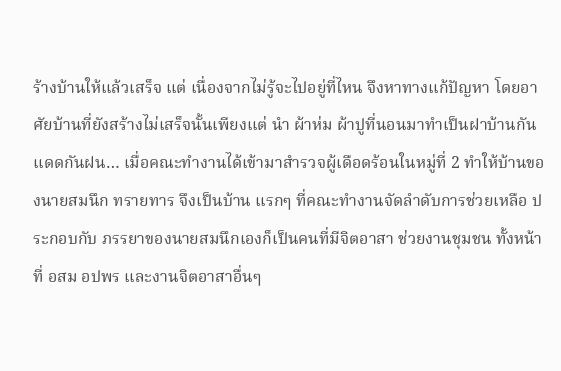ร้างบ้านให้แล้วเสร็จ แต่ เนื่องจากไม่รู้จะไปอยู่ที่ไหน จึงหาทางแก้ปัญหา โดยอาศัยบ้านที่ยังสร้างไม่เสร็จนั้นเพียงแต่ นำ ผ้าห่ม ผ้าปูที่นอนมาทำเป็นฝาบ้านกันแดดกันฝน… เมื่อคณะทำงานได้เข้ามาสำรวจผู้เดือดร้อนในหมู่ที่ 2 ทำให้บ้านของนายสมนึก ทรายทาร จึงเป็นบ้าน แรกๆ ที่คณะทำงานจัดลำดับการช่วยเหลือ ประกอบกับ ภรรยาของนายสมนึกเองก็เป็นคนที่มีจิตอาสา ช่วยงานชุมชน ทั้งหน้าที่ อสม อปพร และงานจิตอาสาอื่นๆ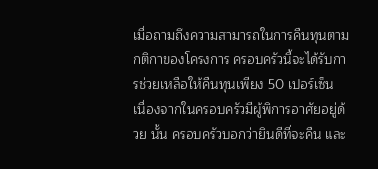เมื่อถามถึงความสามารถในการคืนทุนตามกติกาของโครงการ ครอบครัวนี้จะได้รับการช่วยเหลือให้คืนทุนเพียง 50 เปอร์เซ็น เนื่องจากในครอบครัวมีผู้พิการอาศัยอยู่ด้วย นั้น ครอบครัวบอกว่ายินดีที่จะคืน และ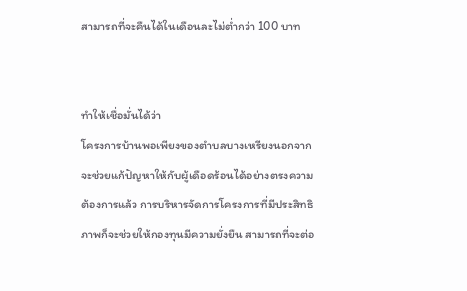สามารถที่จะคืนได้ในเดือนละไม่ต่ำกว่า 100 บาท


ทำให้เชื่อมั่นได้ว่า
โครงการบ้านพอเพียงของตำบลบางเหรียงนอกจากจะช่วยแก้ปัญหาให้กับผู้เดือดร้อนได้อย่างตรงความต้องการแล้ว การบริหารจัดการโครงการที่มีประสิทธิภาพก็จะช่วยให้กองทุนมีความยั่งยืน สามารถที่จะต่อ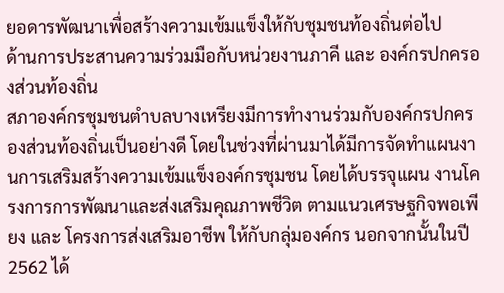ยอดารพัฒนาเพื่อสร้างความเข้มแข็งให้กับชุมชนท้องถิ่นต่อไป
ด้านการประสานความร่วมมือกับหน่วยงานภาคี และ องค์กรปกครองส่วนท้องถิ่น
สภาองค์กรชุมชนตำบลบางเหรียงมีการทำงานร่วมกับองค์กรปกครองส่วนท้องถิ่นเป็นอย่างดี โดยในช่วงที่ผ่านมาได้มีการจัดทำแผนงานการเสริมสร้างความเข้มแข็งองค์กรชุมชน โดยได้บรรจุแผน งานโครงการการพัฒนาและส่งเสริมคุณภาพชีวิต ตามแนวเศรษฐกิจพอเพียง และ โครงการส่งเสริมอาชีพ ให้กับกลุ่มองค์กร นอกจากนั้นในปี 2562 ได้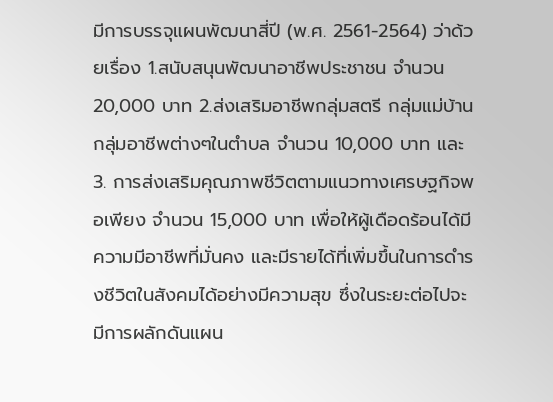มีการบรรจุแผนพัฒนาสี่ปี (พ.ศ. 2561-2564) ว่าด้วยเรื่อง 1.สนับสนุนพัฒนาอาชีพประชาชน จำนวน 20,000 บาท 2.ส่งเสริมอาชีพกลุ่มสตรี กลุ่มแม่บ้าน กลุ่มอาชีพต่างๆในตำบล จำนวน 10,000 บาท และ 3. การส่งเสริมคุณภาพชีวิตตามแนวทางเศรษฐกิจพอเพียง จำนวน 15,000 บาท เพื่อให้ผู้เดือดร้อนได้มีความมีอาชีพที่มั่นคง และมีรายได้ที่เพิ่มขึ้นในการดำรงชีวิตในสังคมได้อย่างมีความสุข ซึ่งในระยะต่อไปจะมีการผลักดันแผน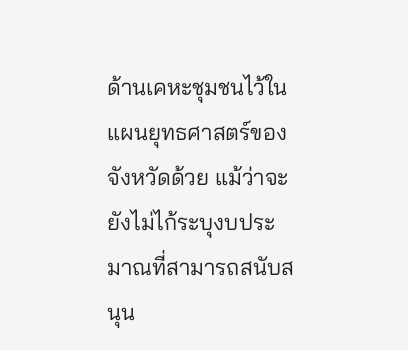ด้านเคหะชุมชนไว้ในแผนยุทธศาสตร์ของจังหวัดด้วย แม้ว่าจะยังไม่ไก้ระบุงบประมาณที่สามารถสนับสนุน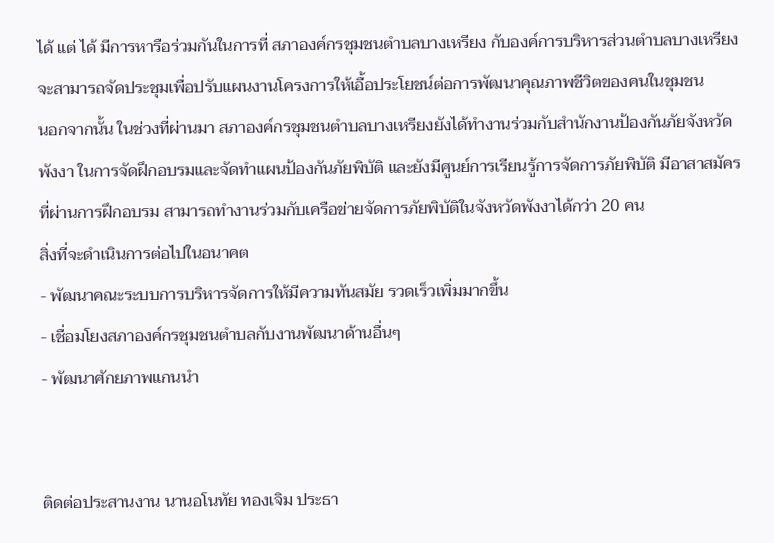ได้ แต่ ได้ มีการหารือร่วมกันในการที่ สภาองค์กรชุมชนตำบลบางเหรียง กับองค์การบริหารส่วนตำบลบางเหรียง จะสามารถจัดประชุมเพื่อปรับแผนงานโครงการให้เอื้อประโยชน์ต่อการพัฒนาคุณภาพชีวิตของคนในชุมชน
นอกจากนั้น ในช่วงที่ผ่านมา สภาองค์กรชุมชนตำบลบางเหรียงยังได้ทำงานร่วมกับสำนักงานป้องกันภัยจังหวัดพังงา ในการจัดฝึกอบรมและจัดทำแผนป้องกันภัยพิบัติ และยังมีศูนย์การเรียนรู้การจัดการภัยพิบัติ มีอาสาสมัครที่ผ่านการฝึกอบรม สามารถทำงานร่วมกับเครือข่ายจัดการภัยพิบัติในจังหวัดพังงาได้กว่า 20 คน
สิ่งที่จะดำเนินการต่อไปในอนาคต
- พัฒนาคณะระบบการบริหารจัดการให้มีความทันสมัย รวดเร็วเพิ่มมากขึ้น
- เชื่อมโยงสภาองค์กรชุมชนตำบลกับงานพัฒนาด้านอื่นๆ
- พัฒนาศักยภาพแกนนำ


ติดต่อประสานงาน นานอโนทัย ทองเจิม ประธา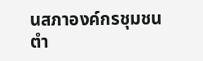นสภาองค์กรชุมชนตำ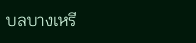บลบางเหรี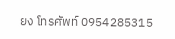ยง โทรศัพท์ 0954285315